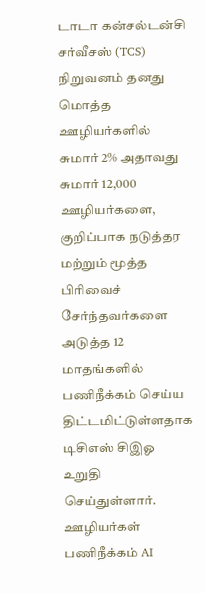டாடா கன்சல்டன்சி சர்வீசஸ் (TCS) நிறுவனம் தனது மொத்த ஊழியர்களில் சுமார் 2% அதாவது சுமார் 12,000 ஊழியர்களை, குறிப்பாக நடுத்தர மற்றும் மூத்த பிரிவைச் சேர்ந்தவர்களை அடுத்த 12 மாதங்களில் பணிநீக்கம் செய்ய திட்டமிட்டுள்ளதாக டிசிஎஸ் சிஇஓ உறுதி செய்துள்ளார். ஊழியர்கள் பணிநீக்கம் AI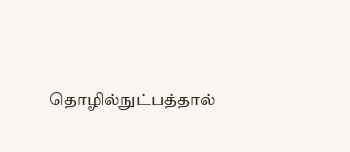தொழில்நுட்பத்தால்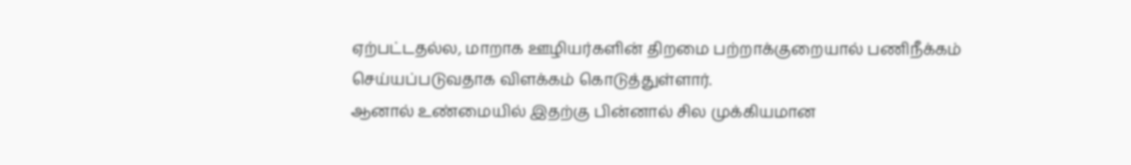ஏற்பட்டதல்ல, மாறாக ஊழியர்களின் திறமை பற்றாக்குறையால் பணிநீக்கம் செய்யப்படுவதாக விளக்கம் கொடுத்துள்ளார்.
ஆனால் உண்மையில் இதற்கு பின்னால் சில முக்கியமான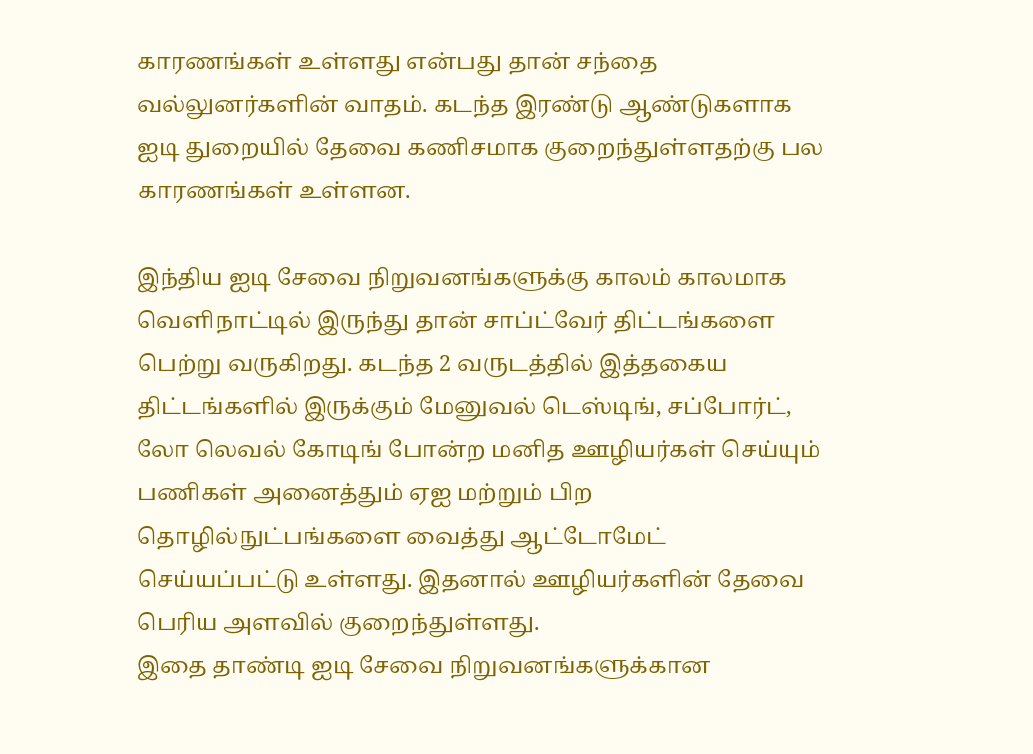காரணங்கள் உள்ளது என்பது தான் சந்தை வல்லுனர்களின் வாதம். கடந்த இரண்டு ஆண்டுகளாக ஐடி துறையில் தேவை கணிசமாக குறைந்துள்ளதற்கு பல காரணங்கள் உள்ளன.

இந்திய ஐடி சேவை நிறுவனங்களுக்கு காலம் காலமாக வெளிநாட்டில் இருந்து தான் சாப்ட்வேர் திட்டங்களை பெற்று வருகிறது. கடந்த 2 வருடத்தில் இத்தகைய திட்டங்களில் இருக்கும் மேனுவல் டெஸ்டிங், சப்போர்ட், லோ லெவல் கோடிங் போன்ற மனித ஊழியர்கள் செய்யும் பணிகள் அனைத்தும் ஏஐ மற்றும் பிற தொழில்நுட்பங்களை வைத்து ஆட்டோமேட் செய்யப்பட்டு உள்ளது. இதனால் ஊழியர்களின் தேவை பெரிய அளவில் குறைந்துள்ளது.
இதை தாண்டி ஐடி சேவை நிறுவனங்களுக்கான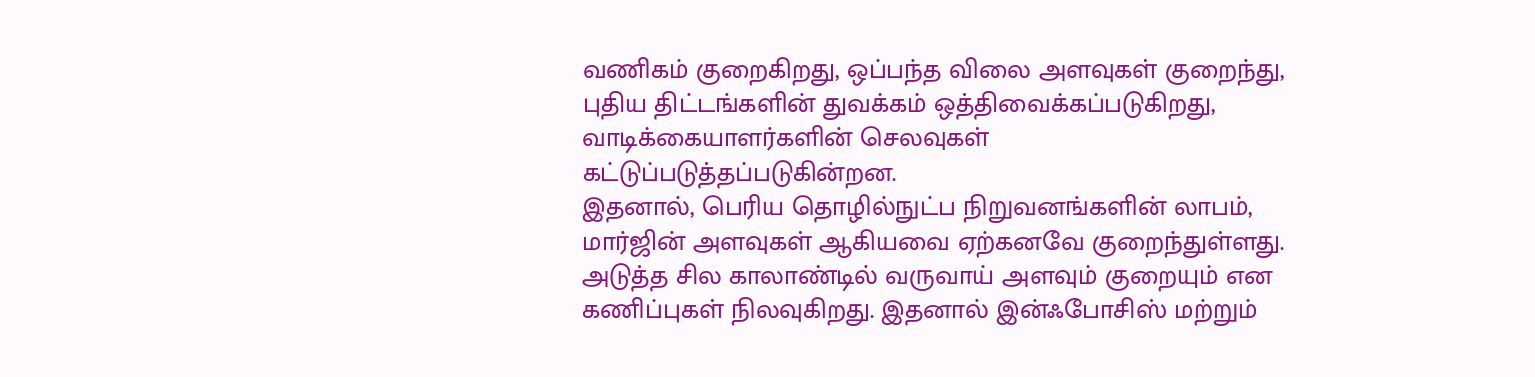வணிகம் குறைகிறது, ஒப்பந்த விலை அளவுகள் குறைந்து, புதிய திட்டங்களின் துவக்கம் ஒத்திவைக்கப்படுகிறது, வாடிக்கையாளர்களின் செலவுகள் கட்டுப்படுத்தப்படுகின்றன.
இதனால், பெரிய தொழில்நுட்ப நிறுவனங்களின் லாபம், மார்ஜின் அளவுகள் ஆகியவை ஏற்கனவே குறைந்துள்ளது. அடுத்த சில காலாண்டில் வருவாய் அளவும் குறையும் என கணிப்புகள் நிலவுகிறது. இதனால் இன்ஃபோசிஸ் மற்றும்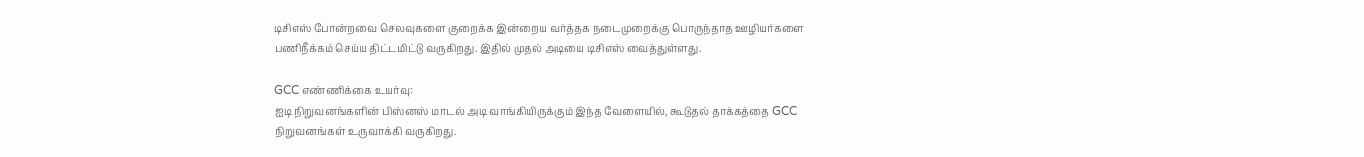டிசிஎஸ் போன்றவை செலவுகளை குறைக்க இன்றைய வர்த்தக நடைமுறைக்கு பொருந்தாத ஊழியர்களை பணிநீக்கம் செய்ய திட்டமிட்டு வருகிறது. இதில் முதல் அடியை டிசிஎஸ் வைத்துள்ளது.

GCC எண்ணிக்கை உயர்வு:
ஐடி நிறுவனங்களின் பிஸ்னஸ் மாடல் அடி வாங்கியிருக்கும் இந்த வேளையில், கூடுதல் தாக்கத்தை GCC நிறுவனங்கள் உருவாக்கி வருகிறது.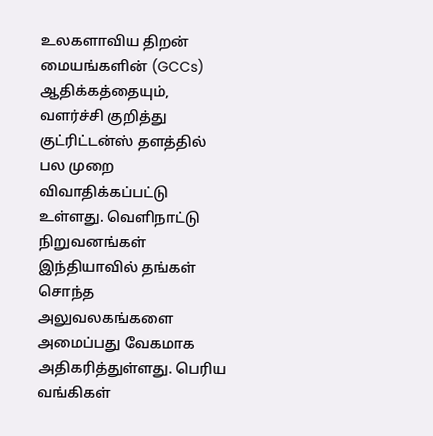உலகளாவிய திறன் மையங்களின் (GCCs) ஆதிக்கத்தையும், வளர்ச்சி குறித்து குட்ரிட்டன்ஸ் தளத்தில் பல முறை விவாதிக்கப்பட்டு உள்ளது. வெளிநாட்டு நிறுவனங்கள் இந்தியாவில் தங்கள் சொந்த அலுவலகங்களை அமைப்பது வேகமாக அதிகரித்துள்ளது. பெரிய வங்கிகள்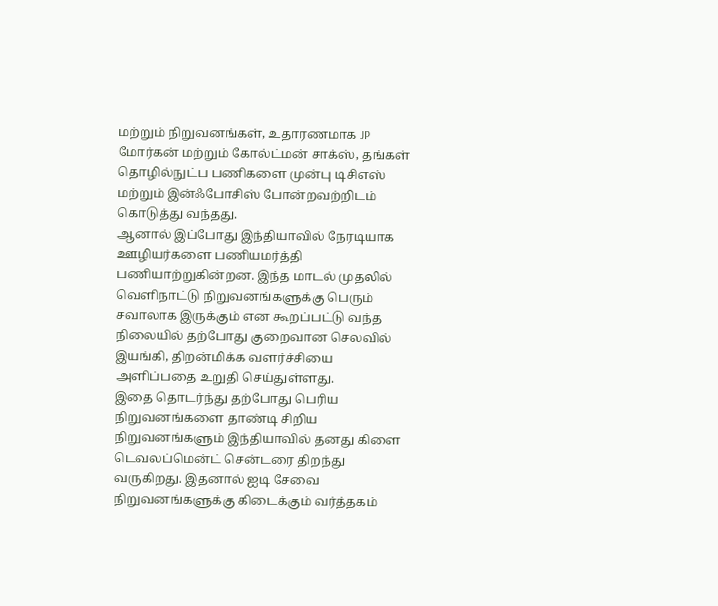மற்றும் நிறுவனங்கள், உதாரணமாக JP மோர்கன் மற்றும் கோல்ட்மன் சாக்ஸ், தங்கள் தொழில்நுட்ப பணிகளை முன்பு டிசிஎஸ் மற்றும் இன்ஃபோசிஸ் போன்றவற்றிடம் கொடுத்து வந்தது.
ஆனால் இப்போது இந்தியாவில் நேரடியாக ஊழியர்களை பணியமர்த்தி பணியாற்றுகின்றன. இந்த மாடல் முதலில் வெளிநாட்டு நிறுவனங்களுக்கு பெரும் சவாலாக இருக்கும் என கூறப்பட்டு வந்த நிலையில் தற்போது குறைவான செலவில் இயங்கி, திறன்மிக்க வளர்ச்சியை அளிப்பதை உறுதி செய்துள்ளது.
இதை தொடர்ந்து தற்போது பெரிய நிறுவனங்களை தாண்டி சிறிய நிறுவனங்களும் இந்தியாவில் தனது கிளை டெவலப்மென்ட் சென்டரை திறந்து வருகிறது. இதனால் ஐடி சேவை நிறுவனங்களுக்கு கிடைக்கும் வர்த்தகம்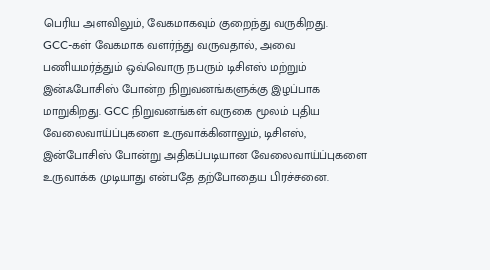பெரிய அளவிலும், வேகமாகவும் குறைந்து வருகிறது.
GCC-கள் வேகமாக வளர்ந்து வருவதால், அவை பணியமர்த்தும் ஒவ்வொரு நபரும் டிசிஎஸ் மற்றும் இன்ஃபோசிஸ் போன்ற நிறுவனங்களுக்கு இழப்பாக மாறுகிறது. GCC நிறுவனங்கள் வருகை மூலம் புதிய வேலைவாய்ப்புகளை உருவாக்கினாலும், டிசிஎஸ், இன்போசிஸ் போன்று அதிகப்படியான வேலைவாய்ப்புகளை உருவாக்க முடியாது என்பதே தற்போதைய பிரச்சனை.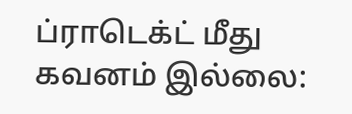ப்ராடெக்ட் மீது கவனம் இல்லை: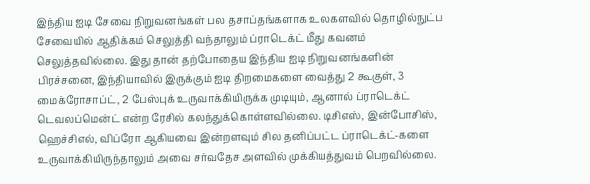இந்திய ஐடி சேவை நிறுவனங்கள் பல தசாப்தங்களாக உலகளவில் தொழில்நுட்ப சேவையில் ஆதிக்கம் செலுத்தி வந்தாலும் ப்ராடெக்ட் மீது கவனம் செலுத்தவில்லை. இது தான் தற்போதைய இந்திய ஐடி நிறுவனங்களின் பிரச்சனை, இந்தியாவில் இருக்கும் ஐடி திறமைகளை வைத்து 2 கூகுள், 3 மைக்ரோசாப்ட், 2 பேஸ்புக் உருவாக்கியிருக்க முடியும், ஆனால் ப்ராடெக்ட் டெவலப்மென்ட் என்ற ரேசில் கலந்துக்கொள்ளவில்லை. டிசிஎஸ், இன்போசிஸ், ஹெச்சிஎல், விப்ரோ ஆகியவை இன்றளவும் சில தனிப்பட்ட ப்ராடெக்ட்-களை உருவாக்கியிருந்தாலும் அவை சர்வதேச அளவில் முக்கியத்துவம் பெறவில்லை.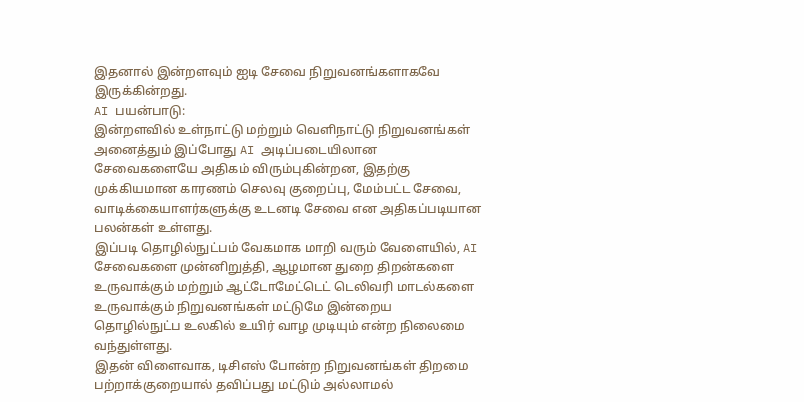இதனால் இன்றளவும் ஐடி சேவை நிறுவனங்களாகவே இருக்கின்றது.
AI பயன்பாடு:
இன்றளவில் உள்நாட்டு மற்றும் வெளிநாட்டு நிறுவனங்கள் அனைத்தும் இப்போது AI அடிப்படையிலான சேவைகளையே அதிகம் விரும்புகின்றன, இதற்கு முக்கியமான காரணம் செலவு குறைப்பு, மேம்பட்ட சேவை, வாடிக்கையாளர்களுக்கு உடனடி சேவை என அதிகப்படியான பலன்கள் உள்ளது.
இப்படி தொழில்நுட்பம் வேகமாக மாறி வரும் வேளையில், AI சேவைகளை முன்னிறுத்தி, ஆழமான துறை திறன்களை உருவாக்கும் மற்றும் ஆட்டோமேட்டெட் டெலிவரி மாடல்களை உருவாக்கும் நிறுவனங்கள் மட்டுமே இன்றைய தொழில்நுட்ப உலகில் உயிர் வாழ முடியும் என்ற நிலைமை வந்துள்ளது.
இதன் விளைவாக, டிசிஎஸ் போன்ற நிறுவனங்கள் திறமை பற்றாக்குறையால் தவிப்பது மட்டும் அல்லாமல்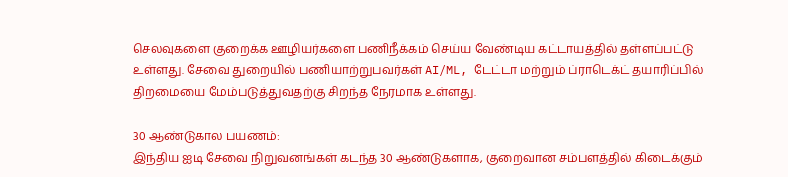செலவுகளை குறைக்க ஊழியர்களை பணிநீக்கம் செய்ய வேண்டிய கட்டாயத்தில் தள்ளப்பட்டு உள்ளது. சேவை துறையில் பணியாற்றுபவர்கள் AI/ML, டேட்டா மற்றும் ப்ராடெக்ட் தயாரிப்பில் திறமையை மேம்படுத்துவதற்கு சிறந்த நேரமாக உள்ளது.

30 ஆண்டுகால பயணம்:
இந்திய ஐடி சேவை நிறுவனங்கள் கடந்த 30 ஆண்டுகளாக, குறைவான சம்பளத்தில் கிடைக்கும்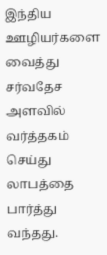இந்திய ஊழியர்களை வைத்து சர்வதேச அளவில் வர்த்தகம் செய்து லாபத்தை பார்த்து வந்தது.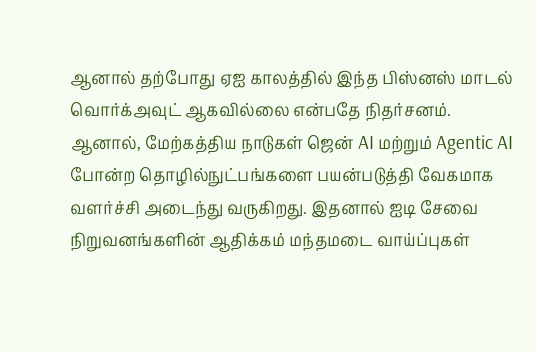ஆனால் தற்போது ஏஐ காலத்தில் இந்த பிஸ்னஸ் மாடல் வொர்க்அவுட் ஆகவில்லை என்பதே நிதர்சனம்.
ஆனால், மேற்கத்திய நாடுகள் ஜென் AI மற்றும் Agentic AI போன்ற தொழில்நுட்பங்களை பயன்படுத்தி வேகமாக வளர்ச்சி அடைந்து வருகிறது. இதனால் ஐடி சேவை நிறுவனங்களின் ஆதிக்கம் மந்தமடை வாய்ப்புகள்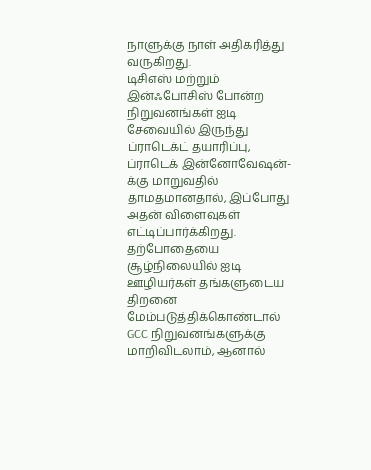நாளுக்கு நாள் அதிகரித்து வருகிறது.
டிசிஎஸ் மற்றும் இன்ஃபோசிஸ் போன்ற நிறுவனங்கள் ஐடி சேவையில் இருந்து ப்ராடெக்ட் தயாரிப்பு, ப்ராடெக் இன்னோவேஷன்-க்கு மாறுவதில் தாமதமானதால், இப்போது அதன் விளைவுகள் எட்டிப்பார்க்கிறது. தற்போதையை சூழ்நிலையில் ஐடி ஊழியர்கள் தங்களுடைய திறனை மேம்படுத்திக்கொண்டால் GCC நிறுவனங்களுக்கு மாறிவிடலாம், ஆனால்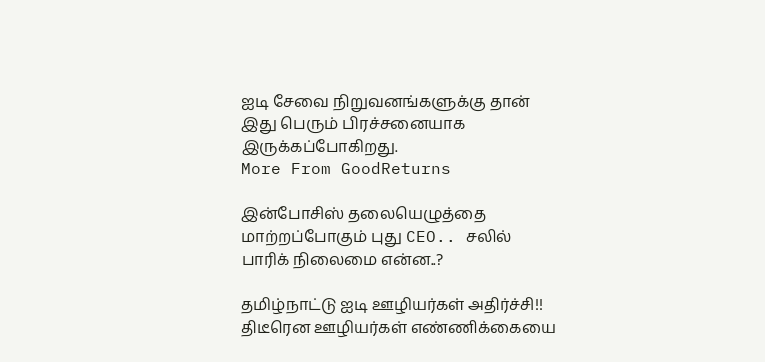ஐடி சேவை நிறுவனங்களுக்கு தான் இது பெரும் பிரச்சனையாக இருக்கப்போகிறது.
More From GoodReturns

இன்போசிஸ் தலையெழுத்தை மாற்றப்போகும் புது CEO.. சலில் பாரிக் நிலைமை என்ன..?

தமிழ்நாட்டு ஐடி ஊழியர்கள் அதிர்ச்சி!! திடீரென ஊழியர்கள் எண்ணிக்கையை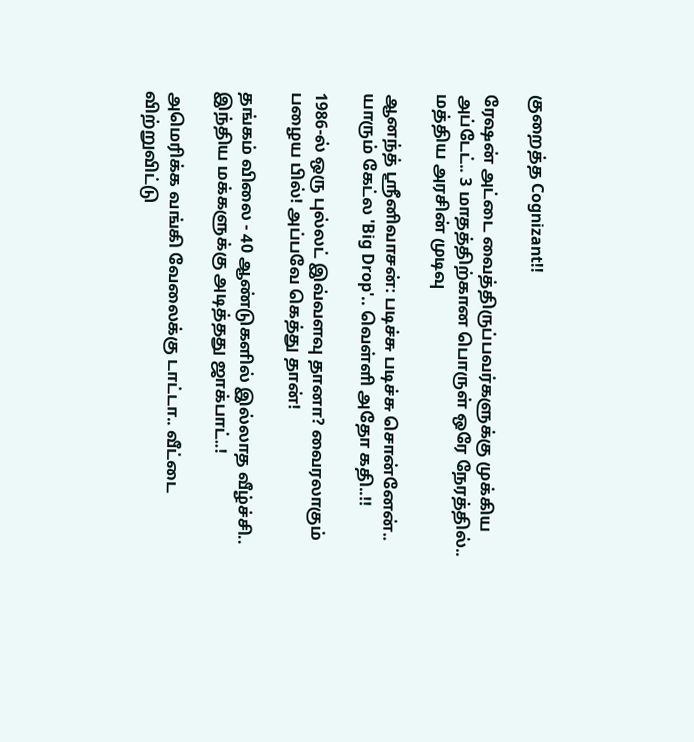குறைத்த Cognizant!!

ரேஷன் அட்டை வைத்திருப்பவர்களுக்கு முக்கிய அப்டேட்.. 3 மாதத்திற்கான பொருள் ஒரே நேரத்தில்.. மத்திய அரசின் முடிவு

ஆனந்த் ஸ்ரீனிவாசன்: படிச்சு படிச்சு சொன்னேன்.. யாரும் கேட்ல 'Big Drop'.. வெள்ளி அதோ கதி..!!

1986-ல் ஒரு புல்லட் இவ்வளவு தானா? வைரலாகும் பழைய பில்! அப்பவே கெத்து தான்!

தங்கம் விலை - 40 ஆண்டுகளில் இல்லாத வீழ்ச்சி.. இந்திய மக்களுக்கு அடித்தது ஜாக்பாட்..!

அமெரிக்க வங்கி வேலைக்கு டாட்டா.. வீட்டை விற்றுவிட்டு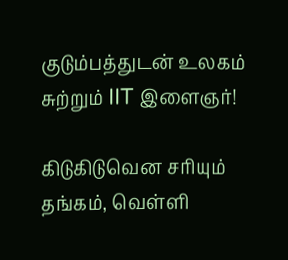குடும்பத்துடன் உலகம் சுற்றும் IIT இளைஞர்!

கிடுகிடுவென சரியும் தங்கம், வெள்ளி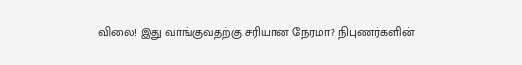விலை! இது வாங்குவதற்கு சரியான நேரமா? நிபுணர்களின்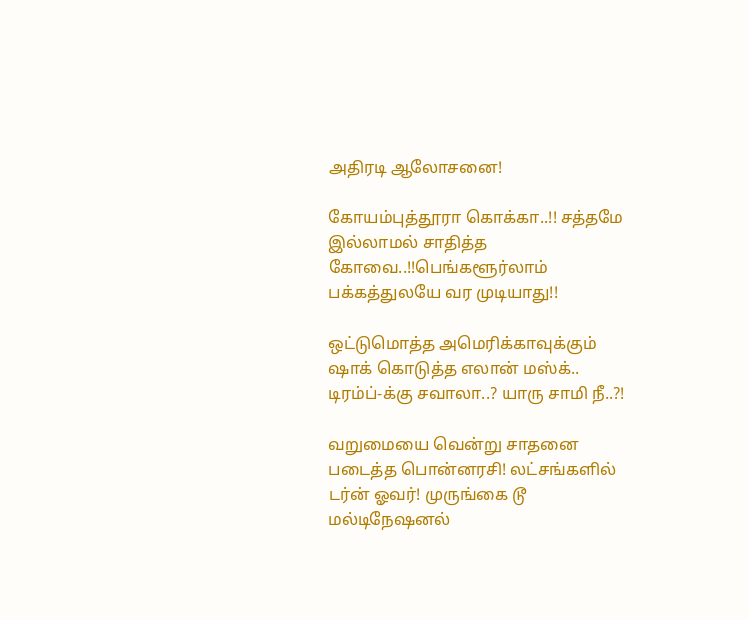அதிரடி ஆலோசனை!

கோயம்புத்தூரா கொக்கா..!! சத்தமே இல்லாமல் சாதித்த கோவை..!!பெங்களூர்லாம் பக்கத்துலயே வர முடியாது!!

ஒட்டுமொத்த அமெரிக்காவுக்கும் ஷாக் கொடுத்த எலான் மஸ்க்.. டிரம்ப்-க்கு சவாலா..? யாரு சாமி நீ..?!

வறுமையை வென்று சாதனை படைத்த பொன்னரசி! லட்சங்களில் டர்ன் ஓவர்! முருங்கை டூ மல்டிநேஷனல்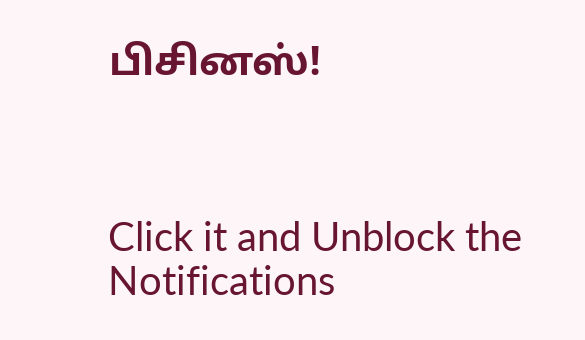பிசினஸ்!



Click it and Unblock the Notifications